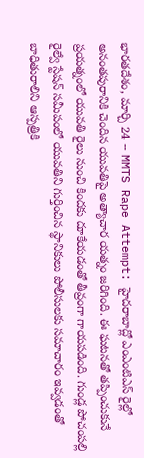భారతదేశం, మార్చి 24 -- MMTS Rape Attempt: హైదరాబాద్లో ఎంఎంటిఎస్ రైల్లో అనంతపురానికి చెందిన యువతిపై అత్యాచార యత్నం జరిగింది. ఈ ఘటనతో తప్పించుకునే ప్రయత్నంలో యువతి రైలు నుంచి కిందకు దూకేయడంతో తీవ్రంగా గాయపడింది. గుండ్ల పోచంపల్లి రైల్వే స్టేషన్ సమీపంలో యువతిని గుర్తించిన స్థానికులు పోలీసులకు సమాచారం ఇవ్వడంతో బాధితురాలిని ఆస్పత్రికి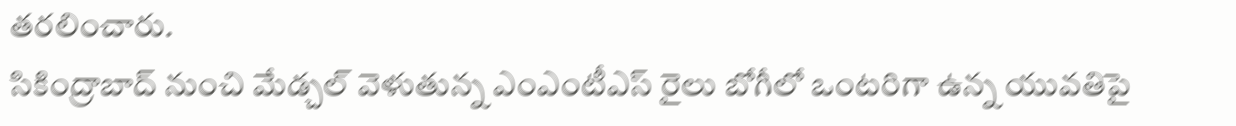తరలించారు.
సికింద్రాబాద్ నుంచి మేడ్చల్ వెళుతున్న ఎంఎంటీఎస్ రైలు బోగీలో ఒంటరిగా ఉన్న యువతిపై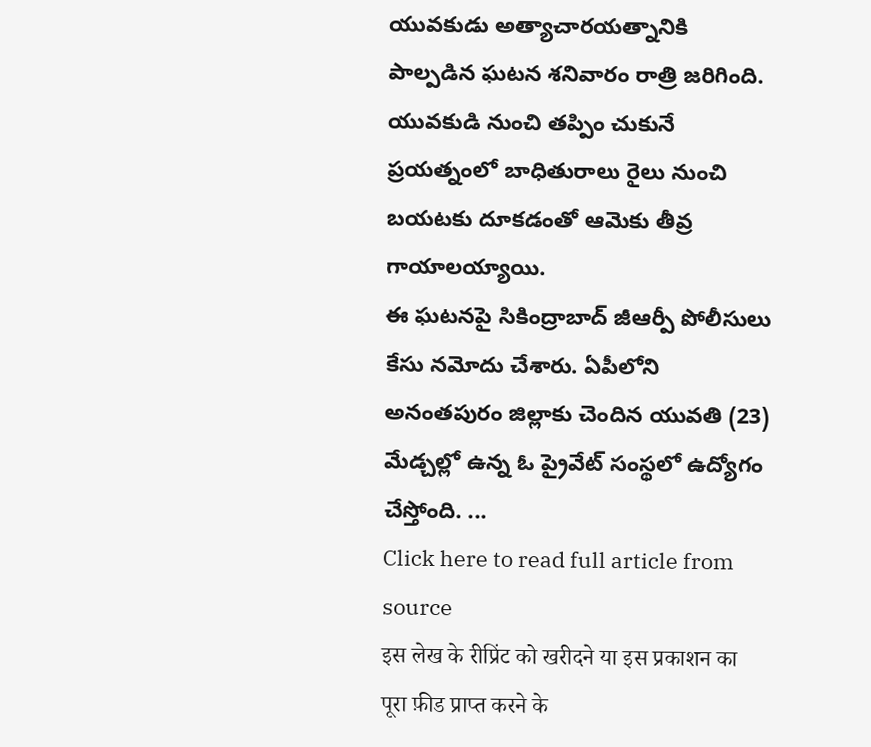యువకుడు అత్యాచారయత్నానికి పాల్పడిన ఘటన శనివారం రాత్రి జరిగింది. యువకుడి నుంచి తప్పిం చుకునే ప్రయత్నంలో బాధితురాలు రైలు నుంచి బయటకు దూకడంతో ఆమెకు తీవ్ర గాయాలయ్యాయి.
ఈ ఘటనపై సికింద్రాబాద్ జీఆర్పీ పోలీసులు కేసు నమోదు చేశారు. ఏపీలోని అనంతపురం జిల్లాకు చెందిన యువతి (23) మేడ్చల్లో ఉన్న ఓ ప్రైవేట్ సంస్థలో ఉద్యోగం చేస్తోంది. ...
Click here to read full article from source
इस लेख के रीप्रिंट को खरीदने या इस प्रकाशन का पूरा फ़ीड प्राप्त करने के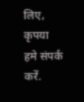लिए, कृपया
हमे संपर्क करें.